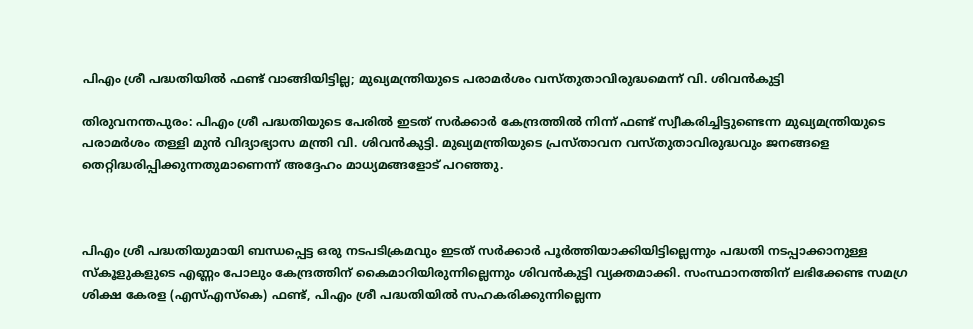പിഎം ശ്രീ പദ്ധതിയിൽ ഫണ്ട് വാങ്ങിയിട്ടില്ല; മുഖ്യമന്ത്രിയുടെ പരാമർശം വസ്തുതാവിരുദ്ധമെന്ന് വി. ശിവൻകുട്ടി

തിരുവനന്തപുരം: പിഎം ശ്രീ പദ്ധതിയുടെ പേരിൽ ഇടത് സർക്കാർ കേന്ദ്രത്തിൽ നിന്ന് ഫണ്ട് സ്വീകരിച്ചിട്ടുണ്ടെന്ന മുഖ്യമന്ത്രിയുടെ പരാമർശം തള്ളി മുൻ വിദ്യാഭ്യാസ മന്ത്രി വി. ശിവൻകുട്ടി. മുഖ്യമന്ത്രിയുടെ പ്രസ്താവന വസ്തുതാവിരുദ്ധവും ജനങ്ങളെ തെറ്റിദ്ധരിപ്പിക്കുന്നതുമാണെന്ന് അദ്ദേഹം മാധ്യമങ്ങളോട് പറഞ്ഞു.



പിഎം ശ്രീ പദ്ധതിയുമായി ബന്ധപ്പെട്ട ഒരു നടപടിക്രമവും ഇടത് സർക്കാർ പൂർത്തിയാക്കിയിട്ടില്ലെന്നും പദ്ധതി നടപ്പാക്കാനുള്ള സ്കൂളുകളുടെ എണ്ണം പോലും കേന്ദ്രത്തിന് കൈമാറിയിരുന്നില്ലെന്നും ശിവൻകുട്ടി വ്യക്തമാക്കി. സംസ്ഥാനത്തിന് ലഭിക്കേണ്ട സമഗ്ര ശിക്ഷ കേരള (എസ്‌എസ്‌കെ) ഫണ്ട്, പിഎം ശ്രീ പദ്ധതിയിൽ സഹകരിക്കുന്നില്ലെന്ന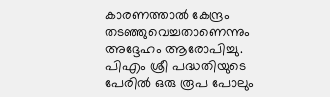കാരണത്താൽ കേന്ദ്രം തടഞ്ഞുവെച്ചതാണെന്നും അദ്ദേഹം ആരോപിച്ചു. പിഎം ശ്രീ പദ്ധതിയുടെ പേരിൽ ഒരു രൂപ പോലും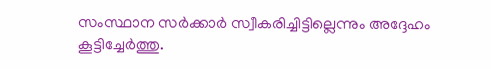സംസ്ഥാന സർക്കാർ സ്വീകരിച്ചിട്ടില്ലെന്നും അദ്ദേഹം കൂട്ടിച്ചേർത്തു.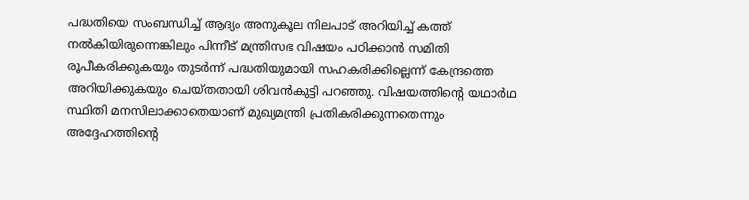പദ്ധതിയെ സംബന്ധിച്ച് ആദ്യം അനുകൂല നിലപാട് അറിയിച്ച് കത്ത് നൽകിയിരുന്നെങ്കിലും പിന്നീട് മന്ത്രിസഭ വിഷയം പഠിക്കാൻ സമിതി രൂപീകരിക്കുകയും തുടർന്ന് പദ്ധതിയുമായി സഹകരിക്കില്ലെന്ന് കേന്ദ്രത്തെ അറിയിക്കുകയും ചെയ്തതായി ശിവൻകുട്ടി പറഞ്ഞു. വിഷയത്തിന്റെ യഥാർഥ സ്ഥിതി മനസിലാക്കാതെയാണ് മുഖ്യമന്ത്രി പ്രതികരിക്കുന്നതെന്നും അദ്ദേഹത്തിന്റെ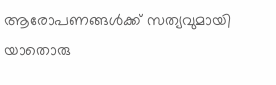ആരോപണങ്ങൾക്ക് സത്യവുമായി യാതൊരു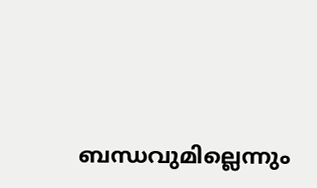ബന്ധവുമില്ലെന്നും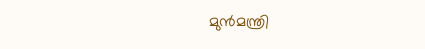മുൻമന്ത്രി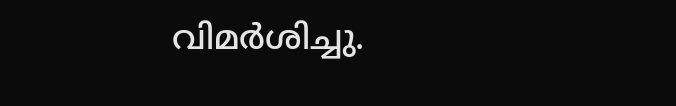വിമർശിച്ചു.